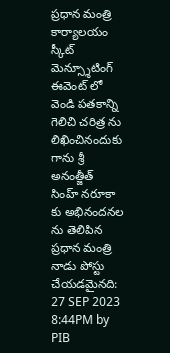ప్రధాన మంత్రి కార్యాలయం
స్కీట్ మెన్స్శూటింగ్ ఈవెంట్ లో వెండి పతకాన్ని గెలిచి చరిత్ర ను లిఖించినందుకు గాను శ్రీ అనంత్జీత్ సింహ్ నరూకా కు అభినందనల ను తెలిపిన ప్రధాన మంత్రి
నాడు పోస్టు చేయడమైనది:
27 SEP 2023 8:44PM by PIB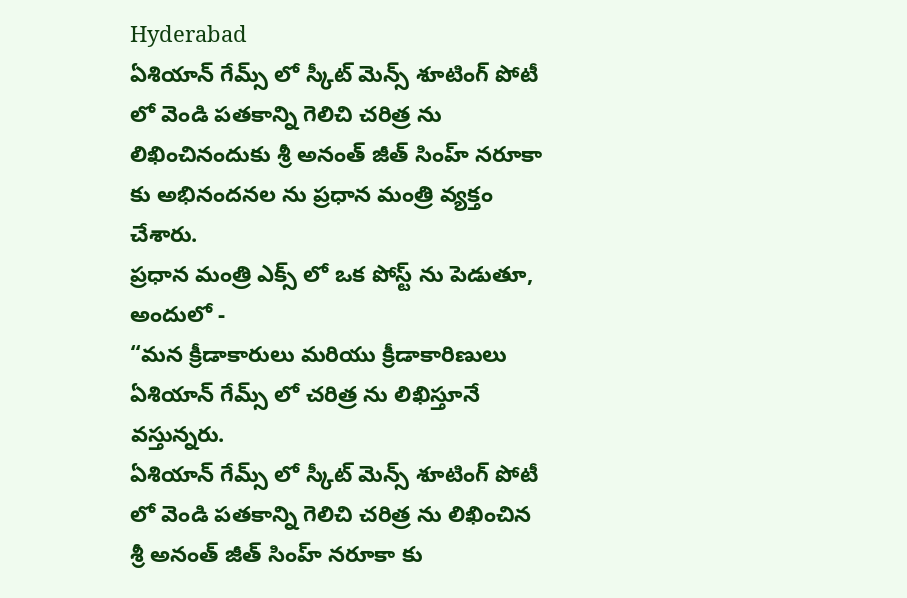Hyderabad
ఏశియాన్ గేమ్స్ లో స్కీట్ మెన్స్ శూటింగ్ పోటీ లో వెండి పతకాన్ని గెలిచి చరిత్ర ను లిఖించినందుకు శ్రీ అనంత్ జీత్ సింహ్ నరూకా కు అభినందనల ను ప్రధాన మంత్రి వ్యక్తం చేశారు.
ప్రధాన మంత్రి ఎక్స్ లో ఒక పోస్ట్ ను పెడుతూ, అందులో -
“మన క్రీడాకారులు మరియు క్రీడాకారిణులు ఏశియాన్ గేమ్స్ లో చరిత్ర ను లిఖిస్తూనే వస్తున్నరు.
ఏశియాన్ గేమ్స్ లో స్కీట్ మెన్స్ శూటింగ్ పోటీ లో వెండి పతకాన్ని గెలిచి చరిత్ర ను లిఖించిన శ్రీ అనంత్ జీత్ సింహ్ నరూకా కు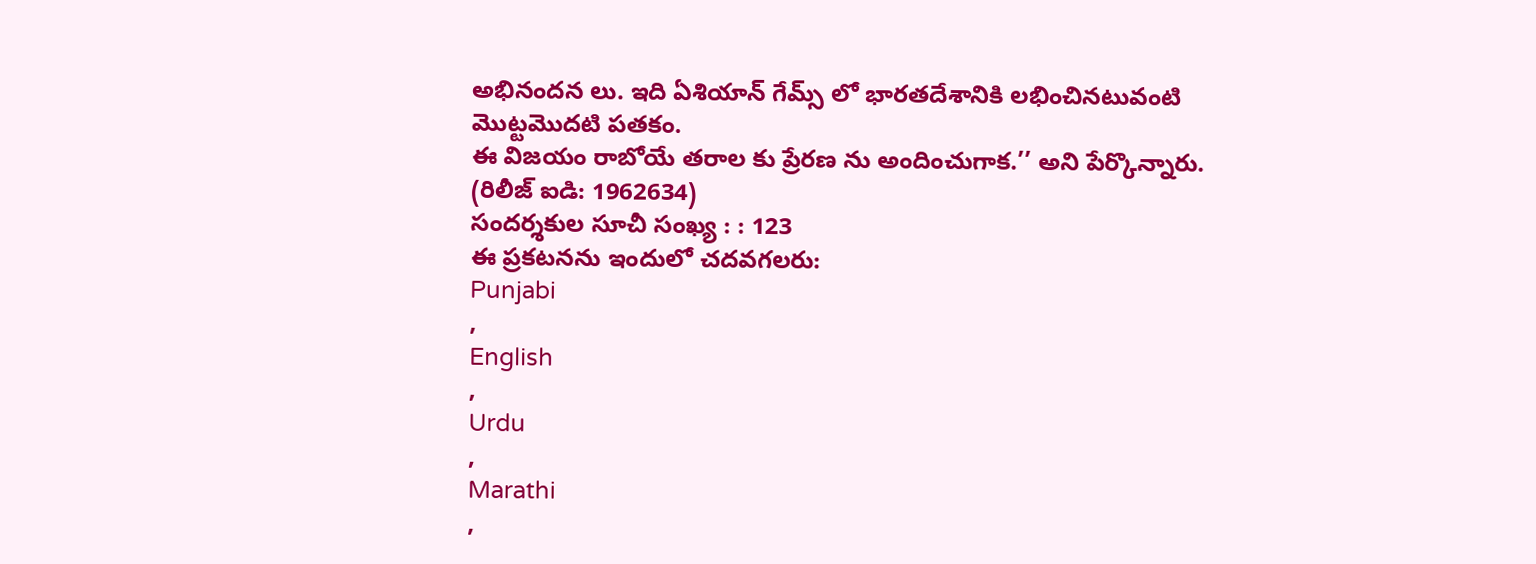అభినందన లు. ఇది ఏశియాన్ గేమ్స్ లో భారతదేశానికి లభించినటువంటి మొట్టమొదటి పతకం.
ఈ విజయం రాబోయే తరాల కు ప్రేరణ ను అందించుగాక.’’ అని పేర్కొన్నారు.
(రిలీజ్ ఐడి: 1962634)
సందర్శకుల సూచీ సంఖ్య : : 123
ఈ ప్రకటనను ఇందులో చదవగలరు:
Punjabi
,
English
,
Urdu
,
Marathi
,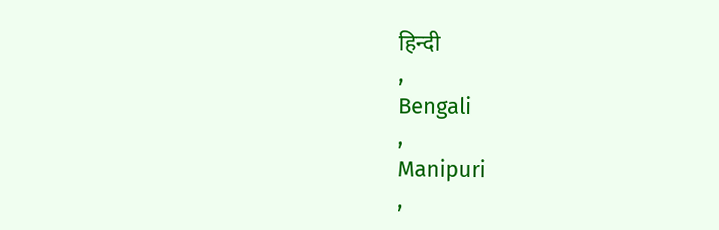हिन्दी
,
Bengali
,
Manipuri
,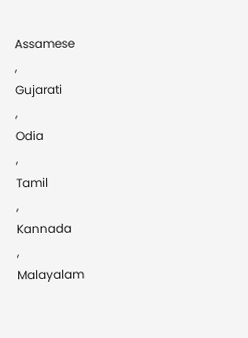Assamese
,
Gujarati
,
Odia
,
Tamil
,
Kannada
,
Malayalam